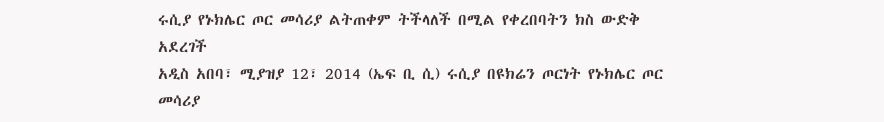ሩሲያ የኑክሌር ጦር መሳሪያ ልትጠቀም ትችላለች በሚል የቀረበባትን ክስ ውድቅ አደረገች
አዲስ አበባ፣ ሚያዝያ 12፣ 2014 (ኤፍ ቢ ሲ) ሩሲያ በዩክሬን ጦርነት የኑክሌር ጦር መሳሪያ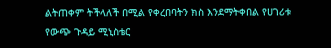ልትጠቀም ትችላለች በሚል የቀረበባትን ክስ እንደማትቀበል የሀገሪቱ የውጭ ጉዳይ ሚኒስቴር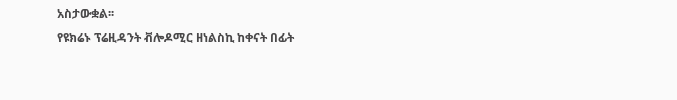አስታውቋል፡፡
የዩክሬኑ ፕሬዚዳንት ቭሎዶሚር ዘነልስኪ ከቀናት በፊት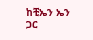ከቺኤን ኤን ጋር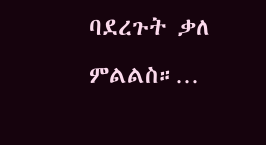ባደረጉት ቃለ ምልልስ።…